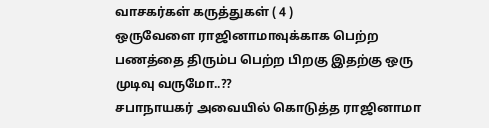வாசகர்கள் கருத்துகள் ( 4 )
ஒருவேளை ராஜினாமாவுக்காக பெற்ற பணத்தை திரும்ப பெற்ற பிறகு இதற்கு ஒரு முடிவு வருமோ..??
சபாநாயகர் அவையில் கொடுத்த ராஜினாமா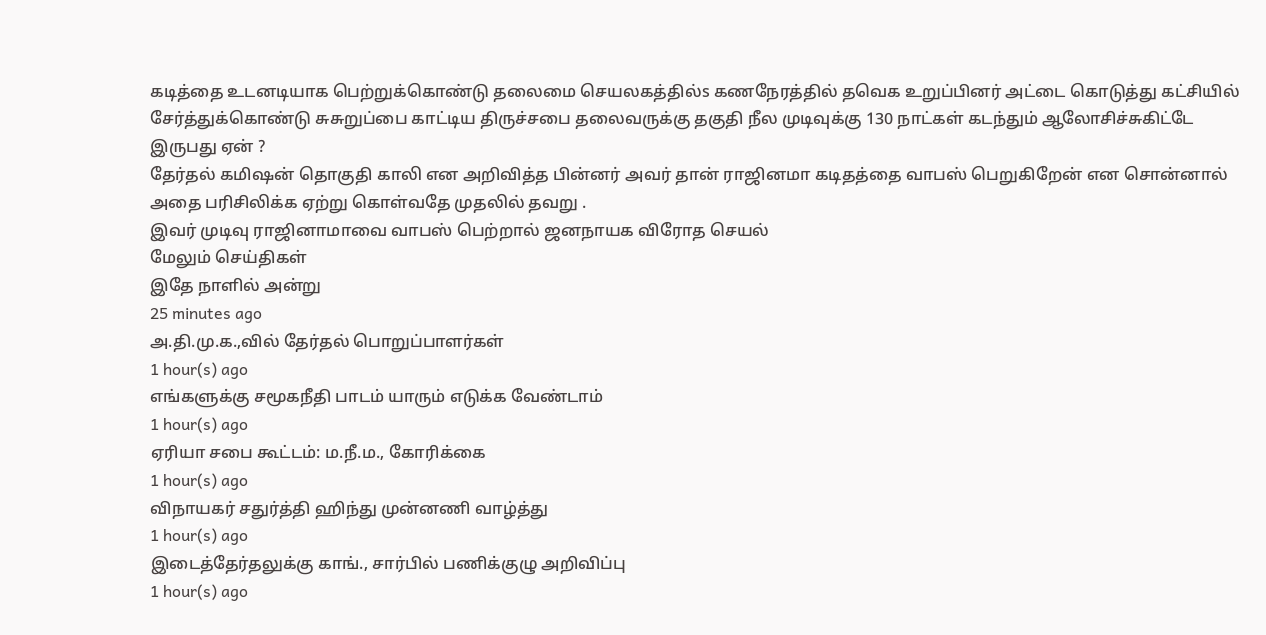கடித்தை உடனடியாக பெற்றுக்கொண்டு தலைமை செயலகத்தில்s கணநேரத்தில் தவெக உறுப்பினர் அட்டை கொடுத்து கட்சியில் சேர்த்துக்கொண்டு சுசுறுப்பை காட்டிய திருச்சபை தலைவருக்கு தகுதி நீல முடிவுக்கு 130 நாட்கள் கடந்தும் ஆலோசிச்சுகிட்டே இருபது ஏன் ?
தேர்தல் கமிஷன் தொகுதி காலி என அறிவித்த பின்னர் அவர் தான் ராஜினமா கடிதத்தை வாபஸ் பெறுகிறேன் என சொன்னால் அதை பரிசிலிக்க ஏற்று கொள்வதே முதலில் தவறு .
இவர் முடிவு ராஜினாமாவை வாபஸ் பெற்றால் ஜனநாயக விரோத செயல்
மேலும் செய்திகள்
இதே நாளில் அன்று
25 minutes ago
அ.தி.மு.க.,வில் தேர்தல் பொறுப்பாளர்கள்
1 hour(s) ago
எங்களுக்கு சமூகநீதி பாடம் யாரும் எடுக்க வேண்டாம்
1 hour(s) ago
ஏரியா சபை கூட்டம்: ம.நீ.ம., கோரிக்கை
1 hour(s) ago
விநாயகர் சதுர்த்தி ஹிந்து முன்னணி வாழ்த்து
1 hour(s) ago
இடைத்தேர்தலுக்கு காங்., சார்பில் பணிக்குழு அறிவிப்பு
1 hour(s) ago